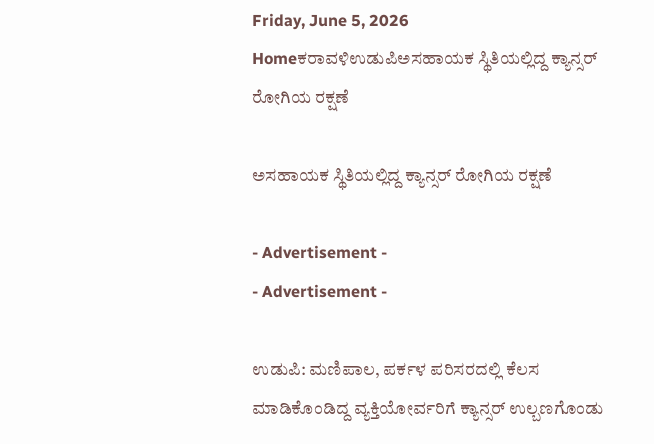Friday, June 5, 2026
Homeಕರಾವಳಿಉಡುಪಿಅಸಹಾಯಕ ಸ್ಥಿತಿಯಲ್ಲಿದ್ದ ಕ್ಯಾನ್ಸರ್‌ ರೋಗಿಯ ರಕ್ಷಣೆ

ಅಸಹಾಯಕ ಸ್ಥಿತಿಯಲ್ಲಿದ್ದ ಕ್ಯಾನ್ಸರ್‌ ರೋಗಿಯ ರಕ್ಷಣೆ

- Advertisement -
- Advertisement -

ಉಡುಪಿ: ಮಣಿಪಾಲ, ಪರ್ಕಳ ಪರಿಸರದಲ್ಲಿ ಕೆಲಸ ಮಾಡಿಕೊಂಡಿದ್ದ ವ್ಯಕ್ತಿಯೋರ್ವರಿಗೆ ಕ್ಯಾನ್ಸರ್‌ ಉಲ್ಬಣಗೊಂಡು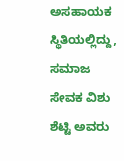ಅಸಹಾಯಕ ಸ್ಥಿತಿಯಲ್ಲಿದ್ದು, ಸಮಾಜ ಸೇವಕ ವಿಶು ಶೆಟ್ಟಿ ಅವರು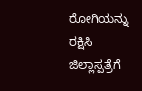ರೋಗಿಯನ್ನು ರಕ್ಷಿಸಿ ಜಿಲ್ಲಾಸ್ಪತ್ರೆಗೆ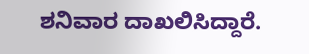ಶನಿವಾರ ದಾಖಲಿಸಿದ್ದಾರೆ.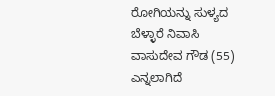ರೋಗಿಯನ್ನು ಸುಳ್ಯದ ಬೆಳ್ಳಾರೆ ನಿವಾಸಿ ವಾಸುದೇವ ಗೌಡ (55) ಎನ್ನಲಾಗಿದೆ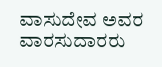ವಾಸುದೇವ ಅವರ ವಾರಸುದಾರರು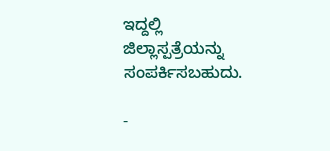ಇದ್ದಲ್ಲಿ ಜಿಲ್ಲಾಸ್ಪತ್ರೆಯನ್ನು ಸಂಪರ್ಕಿಸಬಹುದು.

-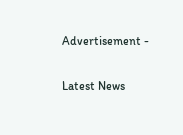Advertisement -

Latest News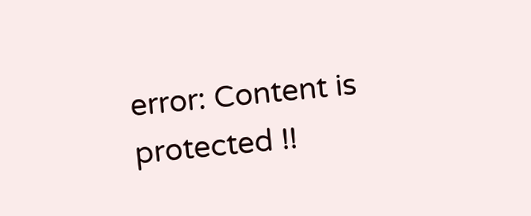error: Content is protected !!